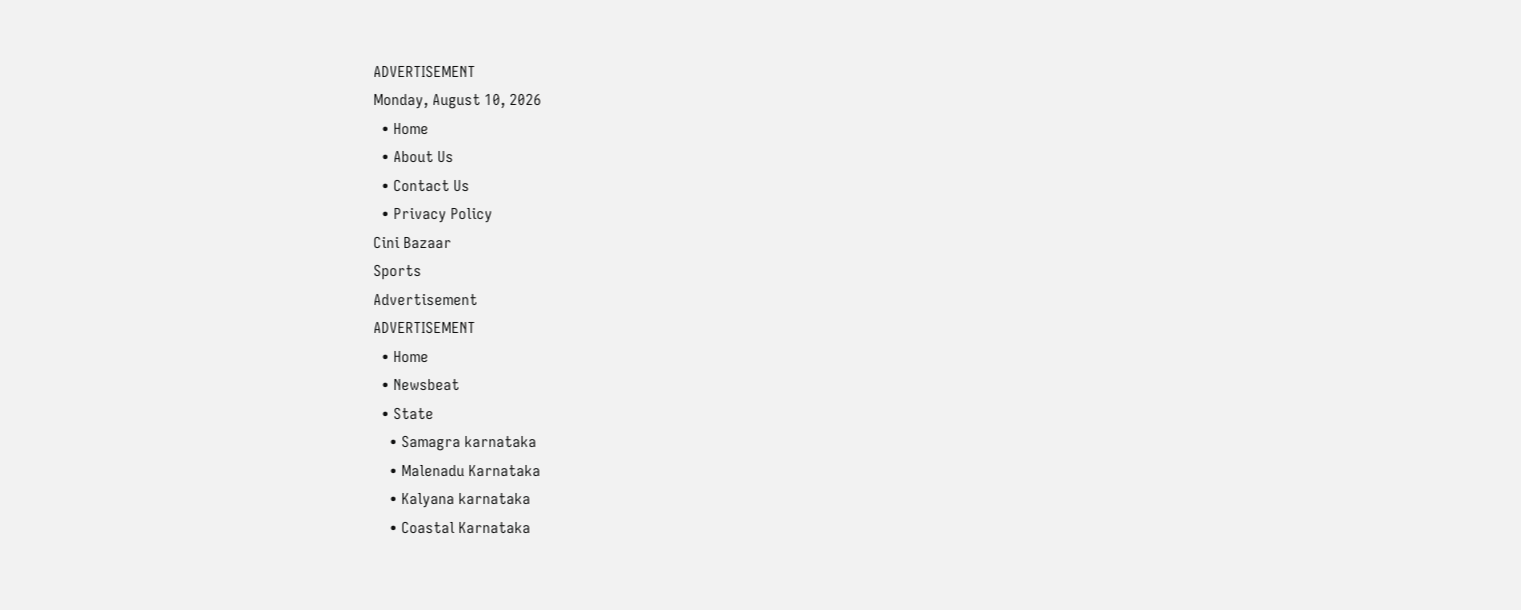ADVERTISEMENT
Monday, August 10, 2026
  • Home
  • About Us
  • Contact Us
  • Privacy Policy
Cini Bazaar
Sports
Advertisement
ADVERTISEMENT
  • Home
  • Newsbeat
  • State
    • Samagra karnataka
    • Malenadu Karnataka
    • Kalyana karnataka
    • Coastal Karnataka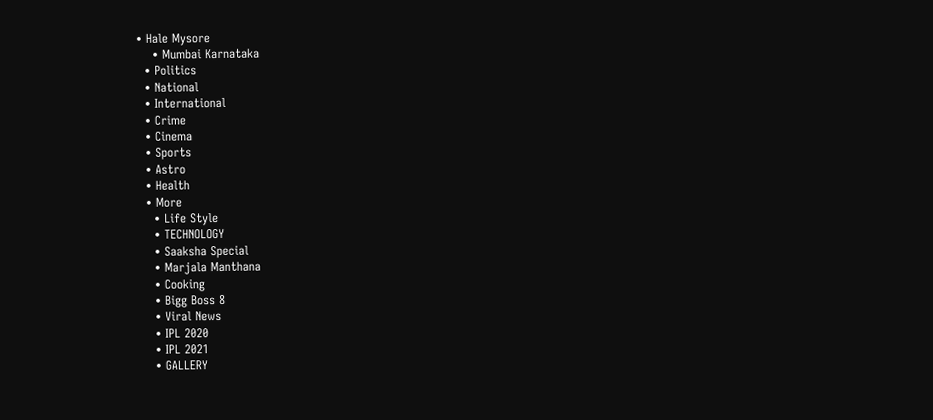• Hale Mysore
    • Mumbai Karnataka
  • Politics
  • National
  • International
  • Crime
  • Cinema
  • Sports
  • Astro
  • Health
  • More
    • Life Style
    • TECHNOLOGY
    • Saaksha Special
    • Marjala Manthana
    • Cooking
    • Bigg Boss 8
    • Viral News
    • IPL 2020
    • IPL 2021
    • GALLERY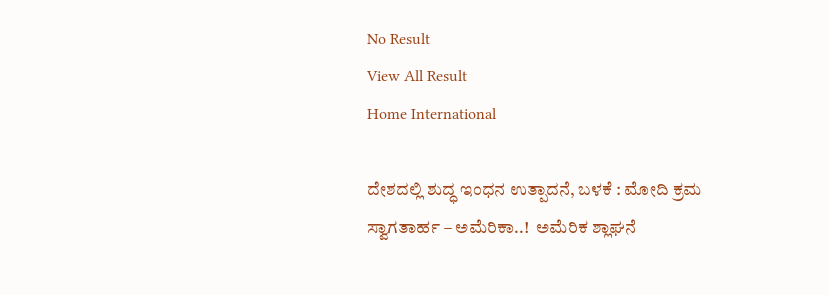No Result
View All Result
Home International

ದೇಶದಲ್ಲಿ ಶುದ್ಧ ಇಂಧನ ಉತ್ಪಾದನೆ, ಬಳಕೆ : ಮೋದಿ ಕ್ರಮ ಸ್ವಾಗತಾರ್ಹ – ಅಮೆರಿಕಾ..!  ಅಮೆರಿಕ ಶ್ಲಾಘನೆ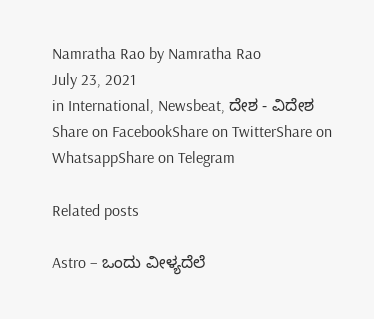Namratha Rao by Namratha Rao
July 23, 2021
in International, Newsbeat, ದೇಶ - ವಿದೇಶ
Share on FacebookShare on TwitterShare on WhatsappShare on Telegram

Related posts

Astro – ಒಂದು ವೀಳ್ಯದೆಲೆ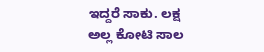ಇದ್ದರೆ ಸಾಕು. ಲಕ್ಷ ಅಲ್ಲ ಕೋಟಿ ಸಾಲ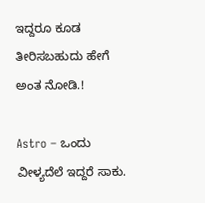ಇದ್ದರೂ ಕೂಡ ತೀರಿಸಬಹುದು ಹೇಗೆ ಅಂತ ನೋಡಿ.!

Astro – ಒಂದು ವೀಳ್ಯದೆಲೆ ಇದ್ದರೆ ಸಾಕು.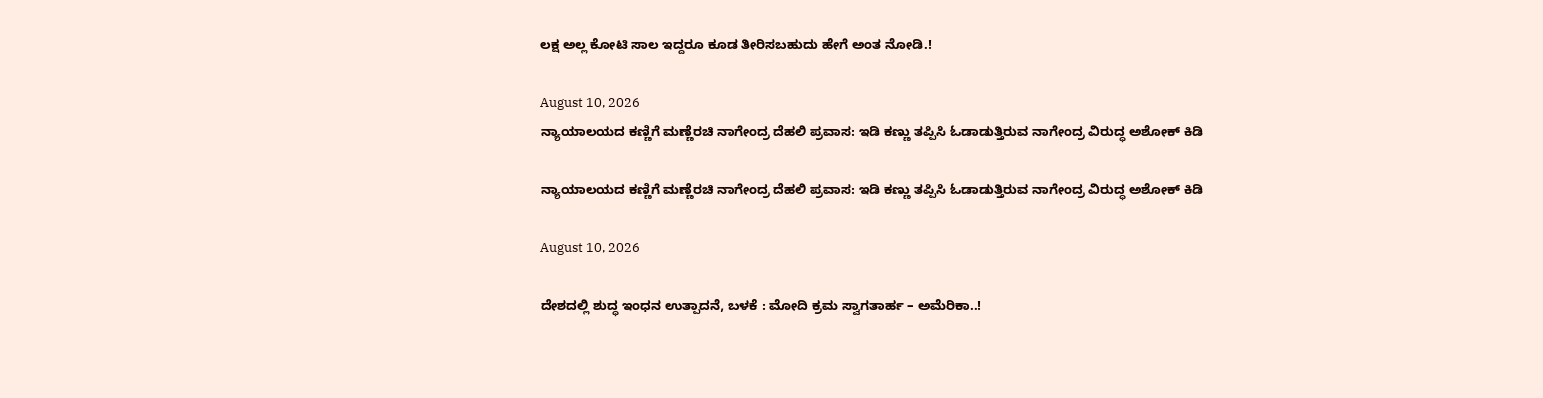ಲಕ್ಷ ಅಲ್ಲ ಕೋಟಿ ಸಾಲ ಇದ್ದರೂ ಕೂಡ ತೀರಿಸಬಹುದು ಹೇಗೆ ಅಂತ ನೋಡಿ.!

August 10, 2026
ನ್ಯಾಯಾಲಯದ ಕಣ್ಣಿಗೆ ಮಣ್ಣೆರಚಿ ನಾಗೇಂದ್ರ ದೆಹಲಿ ಪ್ರವಾಸ: ಇಡಿ ಕಣ್ಣು ತಪ್ಪಿಸಿ ಓಡಾಡುತ್ತಿರುವ ನಾಗೇಂದ್ರ ವಿರುದ್ಧ ಅಶೋಕ್ ಕಿಡಿ

ನ್ಯಾಯಾಲಯದ ಕಣ್ಣಿಗೆ ಮಣ್ಣೆರಚಿ ನಾಗೇಂದ್ರ ದೆಹಲಿ ಪ್ರವಾಸ: ಇಡಿ ಕಣ್ಣು ತಪ್ಪಿಸಿ ಓಡಾಡುತ್ತಿರುವ ನಾಗೇಂದ್ರ ವಿರುದ್ಧ ಅಶೋಕ್ ಕಿಡಿ

August 10, 2026

ದೇಶದಲ್ಲಿ ಶುದ್ಧ ಇಂಧನ ಉತ್ಪಾದನೆ, ಬಳಕೆ : ಮೋದಿ ಕ್ರಮ ಸ್ವಾಗತಾರ್ಹ – ಅಮೆರಿಕಾ..!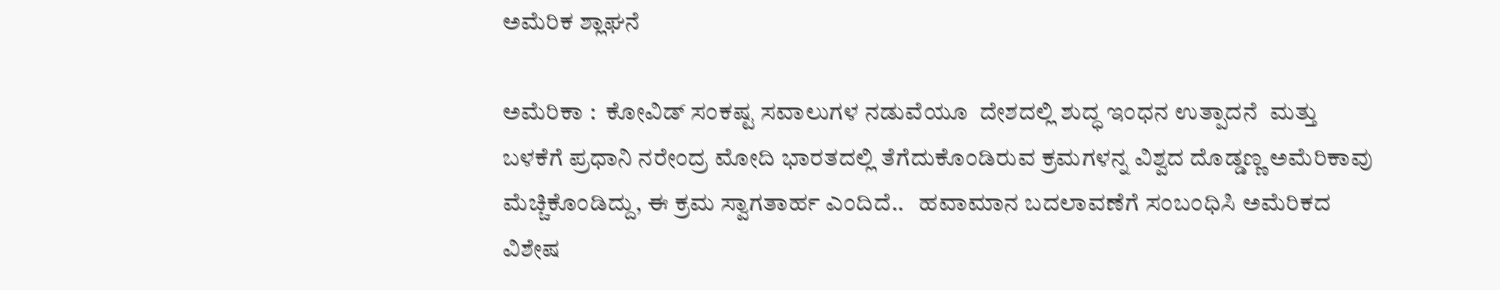ಅಮೆರಿಕ ಶ್ಲಾಘನೆ

ಅಮೆರಿಕಾ :  ಕೋವಿಡ್ ಸಂಕಷ್ಟ ಸವಾಲುಗಳ ನಡುವೆಯೂ  ದೇಶದಲ್ಲಿ ಶುದ್ಧ ಇಂಧನ ಉತ್ಪಾದನೆ  ಮತ್ತು ಬಳಕೆಗೆ ಪ್ರಧಾನಿ ನರೇಂದ್ರ ಮೋದಿ ಭಾರತದಲ್ಲಿ ತೆಗೆದುಕೊಂಡಿರುವ ಕ್ರಮಗಳನ್ನ ವಿಶ್ವದ ದೊಡ್ಡಣ್ಣ ಅಮೆರಿಕಾವು ಮೆಚ್ಚಿಕೊಂಡಿದ್ದು, ಈ ಕ್ರಮ ಸ್ವಾಗತಾರ್ಹ ಎಂದಿದೆ..   ಹವಾಮಾನ ಬದಲಾವಣೆಗೆ ಸಂಬಂಧಿಸಿ ಅಮೆರಿಕದ ವಿಶೇಷ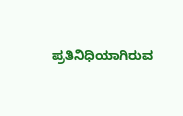ಪ್ರತಿನಿಧಿಯಾಗಿರುವ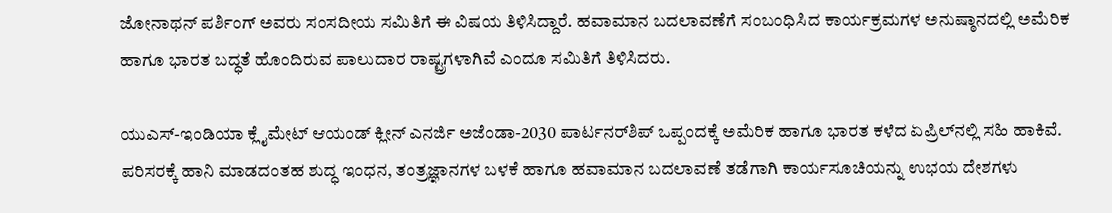ಜೋನಾಥನ್‌ ಪರ್ಶಿಂಗ್‌ ಅವರು ಸಂಸದೀಯ ಸಮಿತಿಗೆ ಈ ವಿಷಯ ತಿಳಿಸಿದ್ದಾರೆ. ಹವಾಮಾನ ಬದಲಾವಣೆಗೆ ಸಂಬಂಧಿಸಿದ ಕಾರ್ಯಕ್ರಮಗಳ ಅನುಷ್ಠಾನದಲ್ಲಿ ಅಮೆರಿಕ ಹಾಗೂ ಭಾರತ ಬದ್ಧತೆ ಹೊಂದಿರುವ ಪಾಲುದಾರ ರಾಷ್ಟ್ರಗಳಾಗಿವೆ ಎಂದೂ ಸಮಿತಿಗೆ ತಿಳಿಸಿದರು.

ಯುಎಸ್‌-ಇಂಡಿಯಾ ಕ್ಲೈಮೇಟ್‌ ಆಯಂಡ್‌ ಕ್ಲೀನ್‌ ಎನರ್ಜಿ ಅಜೆಂಡಾ-2030 ಪಾರ್ಟನರ್‌ಶಿಪ್‌ ಒಪ್ಪಂದಕ್ಕೆ ಅಮೆರಿಕ ಹಾಗೂ ಭಾರತ ಕಳೆದ ಏಪ್ರಿಲ್‌ನಲ್ಲಿ ಸಹಿ ಹಾಕಿವೆ. ಪರಿಸರಕ್ಕೆ ಹಾನಿ ಮಾಡದಂತಹ ಶುದ್ಧ ಇಂಧನ, ತಂತ್ರಜ್ಞಾನಗಳ ಬಳಕೆ ಹಾಗೂ ಹವಾಮಾನ ಬದಲಾವಣೆ ತಡೆಗಾಗಿ ಕಾರ್ಯಸೂಚಿಯನ್ನು ಉಭಯ ದೇಶಗಳು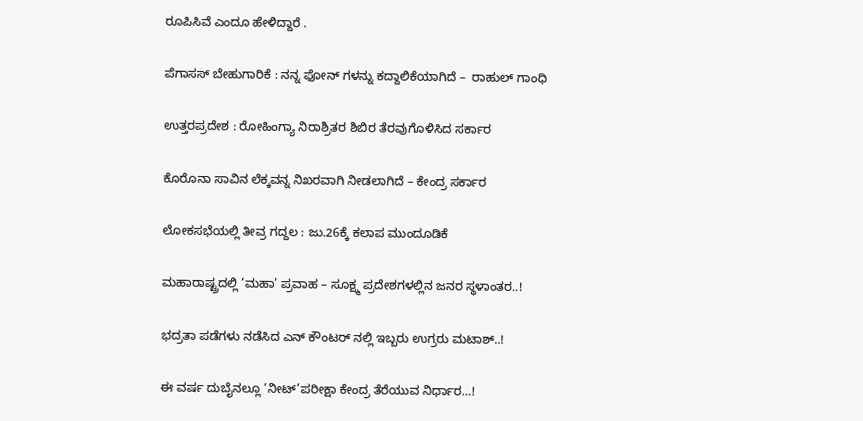ರೂಪಿಸಿವೆ ಎಂದೂ ಹೇಳಿದ್ದಾರೆ .

ಪೆಗಾಸಸ್ ಬೇಹುಗಾರಿಕೆ : ನನ್ನ ಫೋನ್ ಗಳನ್ನು ಕದ್ದಾಲಿಕೆಯಾಗಿದೆ –  ರಾಹುಲ್ ಗಾಂಧಿ

ಉತ್ತರಪ್ರದೇಶ : ರೋಹಿಂಗ್ಯಾ ನಿರಾಶ್ರಿತರ ಶಿಬಿರ ತೆರವುಗೊಳಿಸಿದ ಸರ್ಕಾರ

ಕೊರೊನಾ ಸಾವಿನ ಲೆಕ್ಕವನ್ನ ನಿಖರವಾಗಿ ನೀಡಲಾಗಿದೆ – ಕೇಂದ್ರ ಸರ್ಕಾರ

ಲೋಕಸಭೆಯಲ್ಲಿ ತೀವ್ರ ಗದ್ದಲ : ಜು.26ಕ್ಕೆ ಕಲಾಪ ಮುಂದೂಡಿಕೆ

ಮಹಾರಾಷ್ಟ್ರದಲ್ಲಿ ‘ಮಹಾ’ ಪ್ರವಾಹ – ಸೂಕ್ಷ್ಮ ಪ್ರದೇಶಗಳಲ್ಲಿನ ಜನರ ಸ್ಥಳಾಂತರ..!

ಭದ್ರತಾ ಪಡೆಗಳು ನಡೆಸಿದ ಎನ್ ಕೌಂಟರ್ ನಲ್ಲಿ ಇಬ್ಬರು ಉಗ್ರರು ಮಟಾಶ್..!

ಈ ವರ್ಷ ದುಬೈನಲ್ಲೂ ‘ನೀಟ್’ಪರೀಕ್ಷಾ ಕೇಂದ್ರ ತೆರೆಯುವ ನಿರ್ಧಾರ…!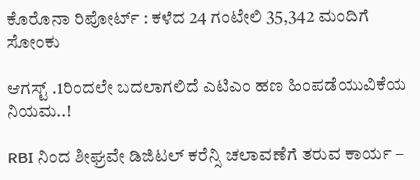ಕೊರೊನಾ ರಿಪೋರ್ಟ್ : ಕಳೆದ 24 ಗಂಟೇಲಿ 35,342 ಮಂದಿಗೆ ಸೋಂಕು

ಆಗಸ್ಟ್‌ .1ರಿಂದಲೇ ಬದಲಾಗಲಿದೆ ಎಟಿಎಂ ಹಣ ಹಿಂಪಡೆಯುವಿಕೆಯ ನಿಯಮ..!

RBI ನಿಂದ ಶೀಘ್ರವೇ ಡಿಜಿಟಲ್ ಕರೆನ್ಸಿ ಚಲಾವಣೆಗೆ ತರುವ ಕಾರ್ಯ –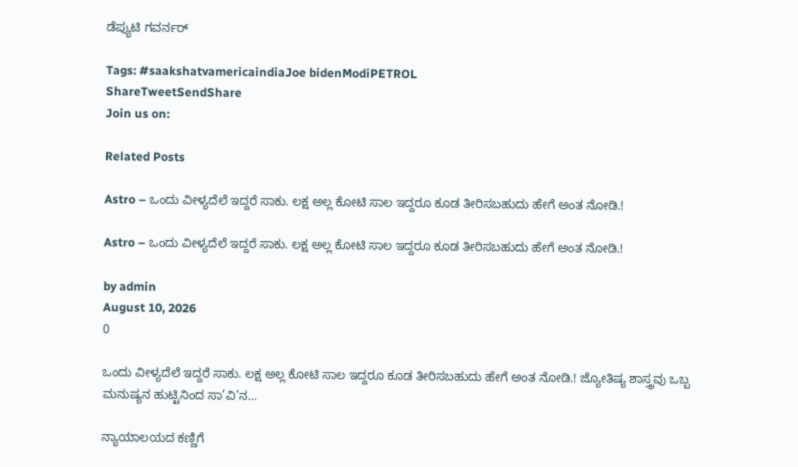ಡೆಪ್ಯುಟಿ ಗವರ್ನರ್‌

Tags: #saakshatvamericaindiaJoe bidenModiPETROL
ShareTweetSendShare
Join us on:

Related Posts

Astro – ಒಂದು ವೀಳ್ಯದೆಲೆ ಇದ್ದರೆ ಸಾಕು. ಲಕ್ಷ ಅಲ್ಲ ಕೋಟಿ ಸಾಲ ಇದ್ದರೂ ಕೂಡ ತೀರಿಸಬಹುದು ಹೇಗೆ ಅಂತ ನೋಡಿ.!

Astro – ಒಂದು ವೀಳ್ಯದೆಲೆ ಇದ್ದರೆ ಸಾಕು. ಲಕ್ಷ ಅಲ್ಲ ಕೋಟಿ ಸಾಲ ಇದ್ದರೂ ಕೂಡ ತೀರಿಸಬಹುದು ಹೇಗೆ ಅಂತ ನೋಡಿ.!

by admin
August 10, 2026
0

ಒಂದು ವೀಳ್ಯದೆಲೆ ಇದ್ದರೆ ಸಾಕು. ಲಕ್ಷ ಅಲ್ಲ ಕೋಟಿ ಸಾಲ ಇದ್ದರೂ ಕೂಡ ತೀರಿಸಬಹುದು ಹೇಗೆ ಅಂತ ನೋಡಿ.! ಜ್ಯೋತಿಷ್ಯ ಶಾಸ್ತ್ರವು ಒಬ್ಬ ಮನುಷ್ಯನ ಹುಟ್ಟಿನಿಂದ ಸಾ’ವಿ’ನ...

ನ್ಯಾಯಾಲಯದ ಕಣ್ಣಿಗೆ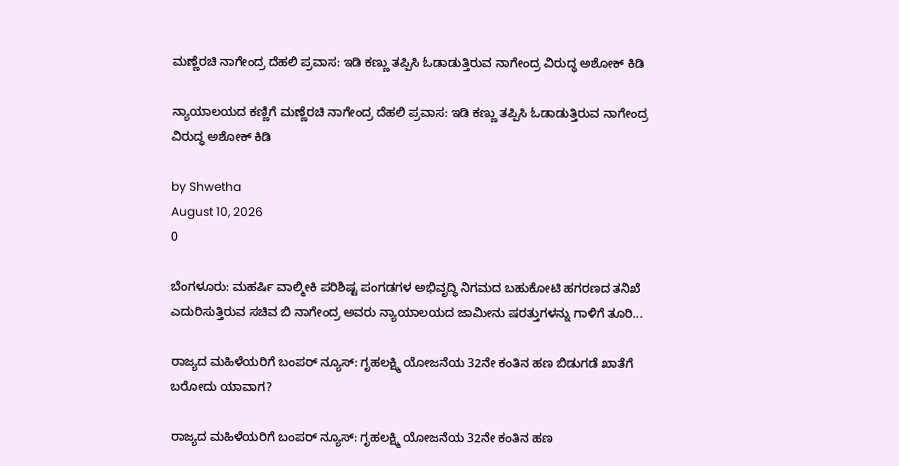ಮಣ್ಣೆರಚಿ ನಾಗೇಂದ್ರ ದೆಹಲಿ ಪ್ರವಾಸ: ಇಡಿ ಕಣ್ಣು ತಪ್ಪಿಸಿ ಓಡಾಡುತ್ತಿರುವ ನಾಗೇಂದ್ರ ವಿರುದ್ಧ ಅಶೋಕ್ ಕಿಡಿ

ನ್ಯಾಯಾಲಯದ ಕಣ್ಣಿಗೆ ಮಣ್ಣೆರಚಿ ನಾಗೇಂದ್ರ ದೆಹಲಿ ಪ್ರವಾಸ: ಇಡಿ ಕಣ್ಣು ತಪ್ಪಿಸಿ ಓಡಾಡುತ್ತಿರುವ ನಾಗೇಂದ್ರ ವಿರುದ್ಧ ಅಶೋಕ್ ಕಿಡಿ

by Shwetha
August 10, 2026
0

ಬೆಂಗಳೂರು: ಮಹರ್ಷಿ ವಾಲ್ಮೀಕಿ ಪರಿಶಿಷ್ಟ ಪಂಗಡಗಳ ಅಭಿವೃದ್ಧಿ ನಿಗಮದ ಬಹುಕೋಟಿ ಹಗರಣದ ತನಿಖೆ ಎದುರಿಸುತ್ತಿರುವ ಸಚಿವ ಬಿ ನಾಗೇಂದ್ರ ಅವರು ನ್ಯಾಯಾಲಯದ ಜಾಮೀನು ಷರತ್ತುಗಳನ್ನು ಗಾಳಿಗೆ ತೂರಿ...

ರಾಜ್ಯದ ಮಹಿಳೆಯರಿಗೆ ಬಂಪರ್ ನ್ಯೂಸ್: ಗೃಹಲಕ್ಷ್ಮಿ ಯೋಜನೆಯ 32ನೇ ಕಂತಿನ ಹಣ ಬಿಡುಗಡೆ ಖಾತೆಗೆ ಬರೋದು ಯಾವಾಗ?

ರಾಜ್ಯದ ಮಹಿಳೆಯರಿಗೆ ಬಂಪರ್ ನ್ಯೂಸ್: ಗೃಹಲಕ್ಷ್ಮಿ ಯೋಜನೆಯ 32ನೇ ಕಂತಿನ ಹಣ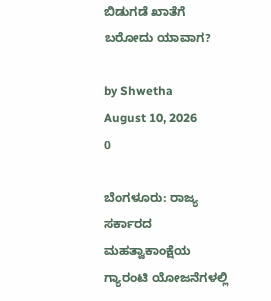ಬಿಡುಗಡೆ ಖಾತೆಗೆ ಬರೋದು ಯಾವಾಗ?

by Shwetha
August 10, 2026
0

ಬೆಂಗಳೂರು: ರಾಜ್ಯ ಸರ್ಕಾರದ ಮಹತ್ವಾಕಾಂಕ್ಷೆಯ ಗ್ಯಾರಂಟಿ ಯೋಜನೆಗಳಲ್ಲಿ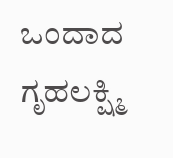ಒಂದಾದ ಗೃಹಲಕ್ಷ್ಮಿ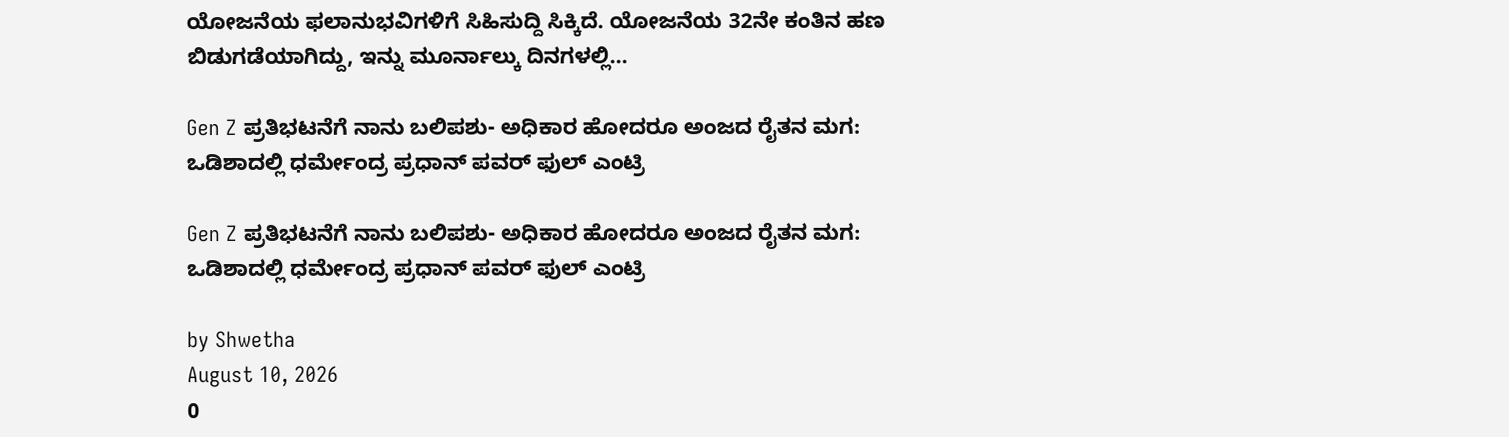ಯೋಜನೆಯ ಫಲಾನುಭವಿಗಳಿಗೆ ಸಿಹಿಸುದ್ದಿ ಸಿಕ್ಕಿದೆ. ಯೋಜನೆಯ 32ನೇ ಕಂತಿನ ಹಣ ಬಿಡುಗಡೆಯಾಗಿದ್ದು, ಇನ್ನು ಮೂರ್ನಾಲ್ಕು ದಿನಗಳಲ್ಲಿ...

Gen Z ಪ್ರತಿಭಟನೆಗೆ ನಾನು ಬಲಿಪಶು- ಅಧಿಕಾರ ಹೋದರೂ ಅಂಜದ ರೈತನ ಮಗ: ಒಡಿಶಾದಲ್ಲಿ ಧರ್ಮೇಂದ್ರ ಪ್ರಧಾನ್ ಪವರ್ ಫುಲ್ ಎಂಟ್ರಿ

Gen Z ಪ್ರತಿಭಟನೆಗೆ ನಾನು ಬಲಿಪಶು- ಅಧಿಕಾರ ಹೋದರೂ ಅಂಜದ ರೈತನ ಮಗ: ಒಡಿಶಾದಲ್ಲಿ ಧರ್ಮೇಂದ್ರ ಪ್ರಧಾನ್ ಪವರ್ ಫುಲ್ ಎಂಟ್ರಿ

by Shwetha
August 10, 2026
0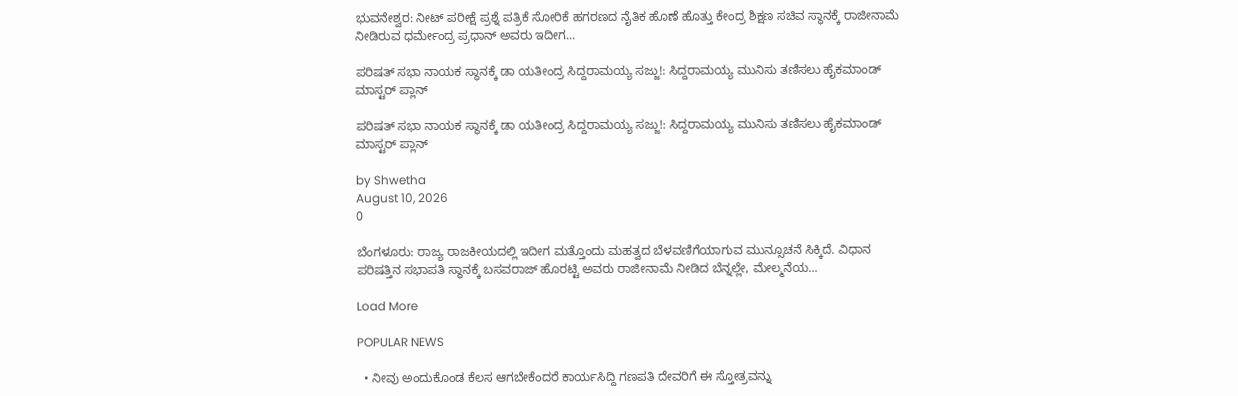ಭುವನೇಶ್ವರ: ನೀಟ್ ಪರೀಕ್ಷೆ ಪ್ರಶ್ನೆ ಪತ್ರಿಕೆ ಸೋರಿಕೆ ಹಗರಣದ ನೈತಿಕ ಹೊಣೆ ಹೊತ್ತು ಕೇಂದ್ರ ಶಿಕ್ಷಣ ಸಚಿವ ಸ್ಥಾನಕ್ಕೆ ರಾಜೀನಾಮೆ ನೀಡಿರುವ ಧರ್ಮೇಂದ್ರ ಪ್ರಧಾನ್ ಅವರು ಇದೀಗ...

ಪರಿಷತ್ ಸಭಾ ನಾಯಕ ಸ್ಥಾನಕ್ಕೆ ಡಾ ಯತೀಂದ್ರ ಸಿದ್ದರಾಮಯ್ಯ ಸಜ್ಜು!: ಸಿದ್ದರಾಮಯ್ಯ ಮುನಿಸು ತಣಿಸಲು ಹೈಕಮಾಂಡ್ ಮಾಸ್ಟರ್ ಪ್ಲಾನ್

ಪರಿಷತ್ ಸಭಾ ನಾಯಕ ಸ್ಥಾನಕ್ಕೆ ಡಾ ಯತೀಂದ್ರ ಸಿದ್ದರಾಮಯ್ಯ ಸಜ್ಜು!: ಸಿದ್ದರಾಮಯ್ಯ ಮುನಿಸು ತಣಿಸಲು ಹೈಕಮಾಂಡ್ ಮಾಸ್ಟರ್ ಪ್ಲಾನ್

by Shwetha
August 10, 2026
0

ಬೆಂಗಳೂರು: ರಾಜ್ಯ ರಾಜಕೀಯದಲ್ಲಿ ಇದೀಗ ಮತ್ತೊಂದು ಮಹತ್ವದ ಬೆಳವಣಿಗೆಯಾಗುವ ಮುನ್ಸೂಚನೆ ಸಿಕ್ಕಿದೆ. ವಿಧಾನ ಪರಿಷತ್ತಿನ ಸಭಾಪತಿ ಸ್ಥಾನಕ್ಕೆ ಬಸವರಾಜ್ ಹೊರಟ್ಟಿ ಅವರು ರಾಜೀನಾಮೆ ನೀಡಿದ ಬೆನ್ನಲ್ಲೇ, ಮೇಲ್ಮನೆಯ...

Load More

POPULAR NEWS

  • ನೀವು ಅಂದುಕೊಂಡ ಕೆಲಸ ಆಗಬೇಕೆಂದರೆ ಕಾರ್ಯಸಿದ್ದಿ ಗಣಪತಿ ದೇವರಿಗೆ ಈ ಸ್ತೋತ್ರವನ್ನು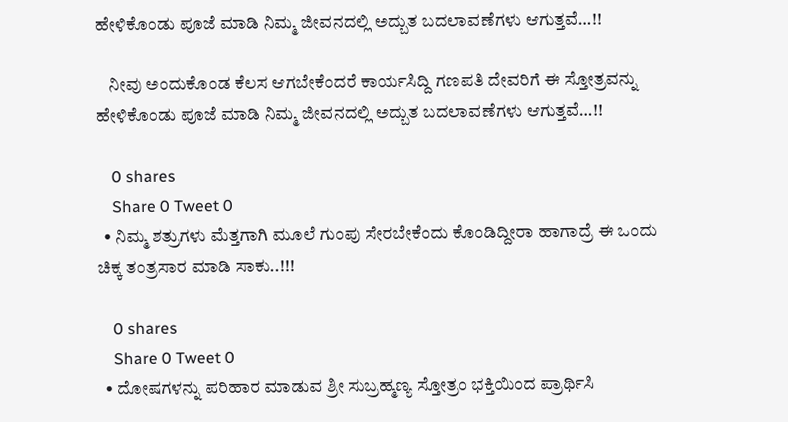ಹೇಳಿಕೊಂಡು ಪೂಜೆ ಮಾಡಿ ನಿಮ್ಮ ಜೀವನದಲ್ಲಿ ಅದ್ಬುತ ಬದಲಾವಣೆಗಳು ಆಗುತ್ತವೆ…!!

    ನೀವು ಅಂದುಕೊಂಡ ಕೆಲಸ ಆಗಬೇಕೆಂದರೆ ಕಾರ್ಯಸಿದ್ದಿ ಗಣಪತಿ ದೇವರಿಗೆ ಈ ಸ್ತೋತ್ರವನ್ನು ಹೇಳಿಕೊಂಡು ಪೂಜೆ ಮಾಡಿ ನಿಮ್ಮ ಜೀವನದಲ್ಲಿ ಅದ್ಬುತ ಬದಲಾವಣೆಗಳು ಆಗುತ್ತವೆ…!!

    0 shares
    Share 0 Tweet 0
  • ನಿಮ್ಮ ಶತ್ರುಗಳು ಮೆತ್ತಗಾಗಿ ಮೂಲೆ ಗುಂಪು ಸೇರಬೇಕೆಂದು ಕೊಂಡಿದ್ದೀರಾ ಹಾಗಾದ್ರೆ ಈ ಒಂದು ಚಿಕ್ಕ ತಂತ್ರಸಾರ ಮಾಡಿ ಸಾಕು..!!!

    0 shares
    Share 0 Tweet 0
  • ದೋಷಗಳನ್ನು ಪರಿಹಾರ ಮಾಡುವ ಶ್ರೀ ಸುಬ್ರಹ್ಮಣ್ಯ ಸ್ತೋತ್ರಂ ಭಕ್ತಿಯಿಂದ ಪ್ರಾರ್ಥಿಸಿ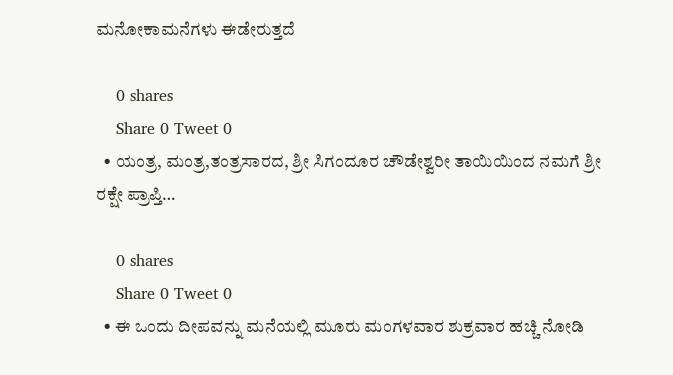ಮನೋಕಾಮನೆಗಳು ಈಡೇರುತ್ತದೆ

    0 shares
    Share 0 Tweet 0
  • ಯಂತ್ರ, ಮಂತ್ರ,ತಂತ್ರಸಾರದ, ಶ್ರೀ ಸಿಗಂದೂರ ಚೌಡೇಶ್ವರೀ ತಾಯಿಯಿಂದ ನಮಗೆ ಶ್ರೀ ರಕ್ಷೇ ಪ್ರಾಪ್ತಿ…

    0 shares
    Share 0 Tweet 0
  • ಈ ಒಂದು ದೀಪವನ್ನು ಮನೆಯಲ್ಲಿ ಮೂರು ಮಂಗಳವಾರ ಶುಕ್ರವಾರ ಹಚ್ಚಿ ನೋಡಿ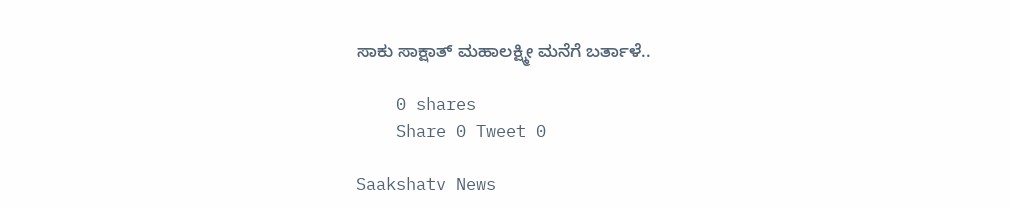ಸಾಕು ಸಾಕ್ಷಾತ್ ಮಹಾಲಕ್ಷ್ಮೀ ಮನೆಗೆ ಬರ್ತಾಳೆ..

    0 shares
    Share 0 Tweet 0

Saakshatv News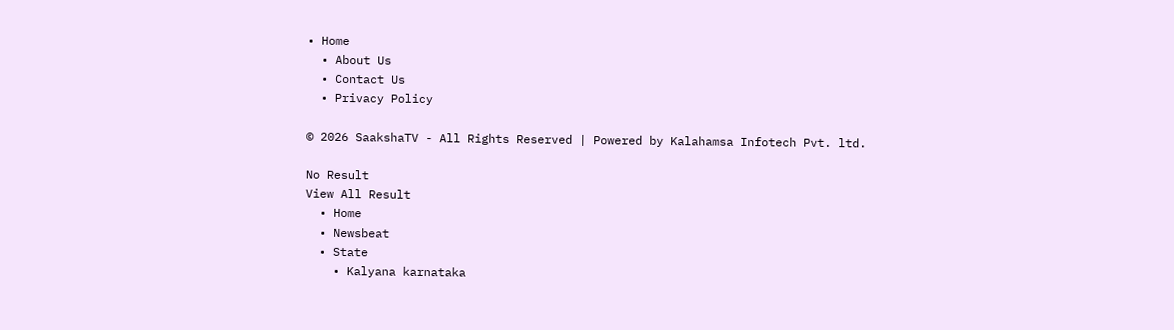• Home
  • About Us
  • Contact Us
  • Privacy Policy

© 2026 SaakshaTV - All Rights Reserved | Powered by Kalahamsa Infotech Pvt. ltd.

No Result
View All Result
  • Home
  • Newsbeat
  • State
    • Kalyana karnataka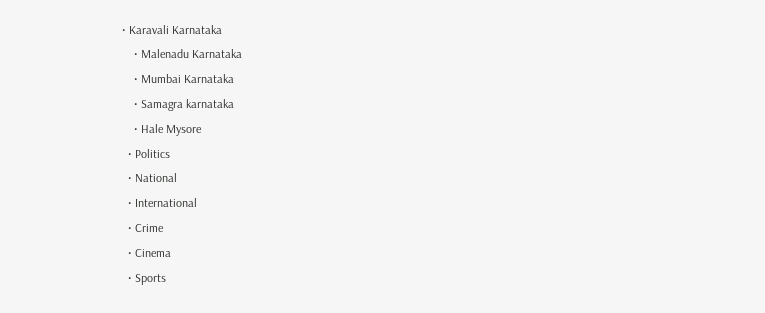• Karavali Karnataka
    • Malenadu Karnataka
    • Mumbai Karnataka
    • Samagra karnataka
    • Hale Mysore
  • Politics
  • National
  • International
  • Crime
  • Cinema
  • Sports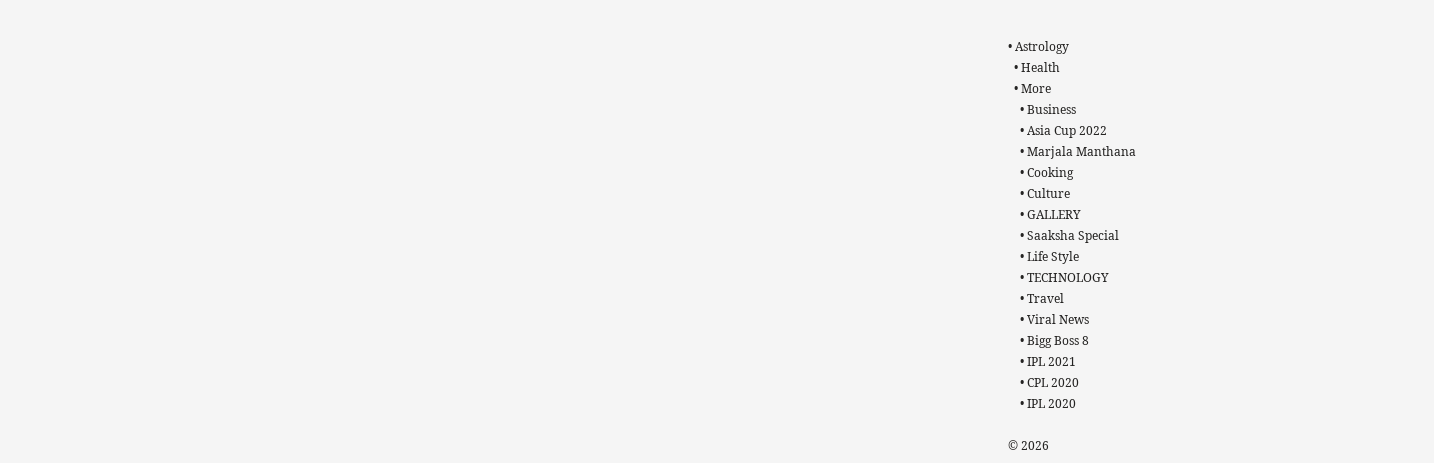• Astrology
  • Health
  • More
    • Business
    • Asia Cup 2022
    • Marjala Manthana
    • Cooking
    • Culture
    • GALLERY
    • Saaksha Special
    • Life Style
    • TECHNOLOGY
    • Travel
    • Viral News
    • Bigg Boss 8
    • IPL 2021
    • CPL 2020
    • IPL 2020

© 2026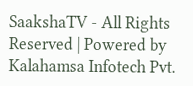SaakshaTV - All Rights Reserved | Powered by Kalahamsa Infotech Pvt.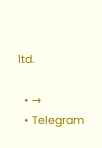ltd.

  • →
  • Telegram